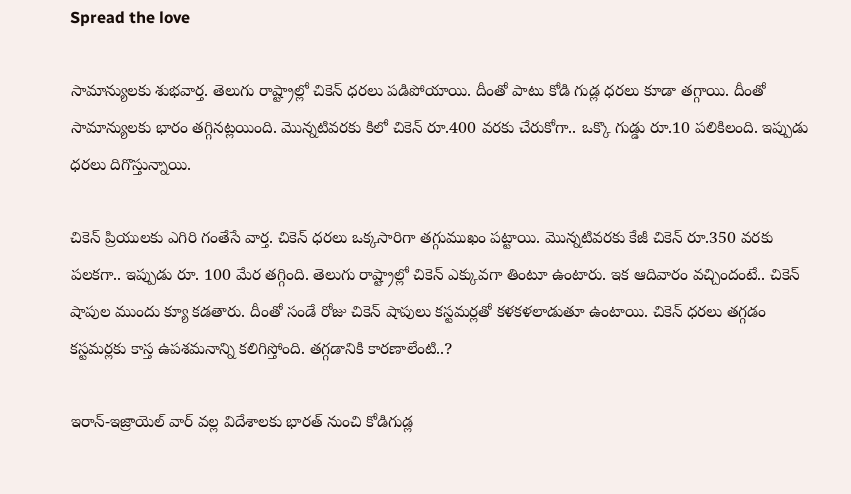Spread the love

సామాన్యులకు శుభవార్త. తెలుగు రాష్ట్రాల్లో చికెన్ ధరలు పడిపోయాయి. దీంతో పాటు కోడి గుడ్ల ధరలు కూడా తగ్గాయి. దీంతో సామాన్యులకు భారం తగ్గినట్లయింది. మొన్నటివరకు కిలో చికెన్ రూ.400 వరకు చేరుకోగా.. ఒక్కొ గుడ్డు రూ.10 పలికిలంది. ఇప్పుడు ధరలు దిగొస్తున్నాయి.

చికెన్ ప్రియులకు ఎగిరి గంతేసే వార్త. చికెన్ ధరలు ఒక్కసారిగా తగ్గుముఖం పట్టాయి. మొన్నటివరకు కేజీ చికెన్ రూ.350 వరకు పలకగా.. ఇప్పుడు రూ. 100 మేర తగ్గింది. తెలుగు రాష్ట్రాల్లో చికెన్ ఎక్కువగా తింటూ ఉంటారు. ఇక ఆదివారం వచ్చిందంటే.. చికెన్ షాపుల ముందు క్యూ కడతారు. దీంతో సండే రోజు చికెన్ షాపులు కస్టమర్లతో కళకళలాడుతూ ఉంటాయి. చికెన్ ధరలు తగ్గడం కస్టమర్లకు కాస్త ఉపశమనాన్ని కలిగిస్తోంది. తగ్గడానికి కారణాలేంటి..?

ఇరాన్-ఇజ్రాయెల్ వార్ వల్ల విదేశాలకు భారత్ నుంచి కోడిగుడ్ల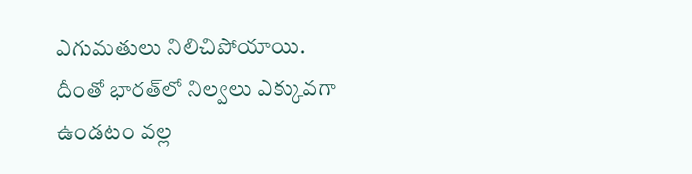ఎగుమతులు నిలిచిపోయాయి. దీంతో భారత్‌లో నిల్వలు ఎక్కువగా ఉండటం వల్ల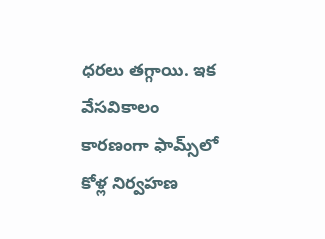ధరలు తగ్గాయి. ఇక వేసవికాలం కారణంగా ఫామ్స్‌లో కోళ్ల నిర్వహణ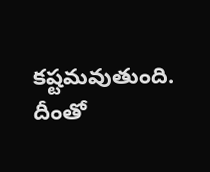కష్టమవుతుంది. దీంతో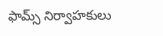ఫామ్స్ నిర్వాహకులు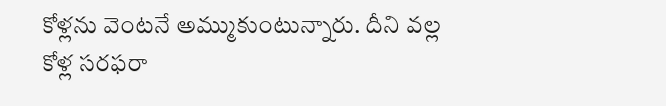కోళ్లను వెంటనే అమ్ముకుంటున్నారు. దీని వల్ల కోళ్ల సరఫరా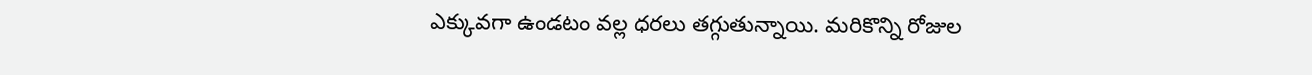ఎక్కువగా ఉండటం వల్ల ధరలు తగ్గుతున్నాయి. మరికొన్ని రోజుల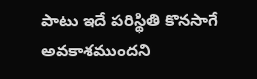పాటు ఇదే పరిస్థితి కొనసాగే అవకాశముందని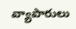వ్యాపారులు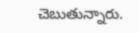చెబుతున్నారు.